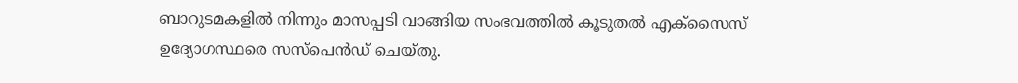ബാറുടമകളില്‍ നിന്നും മാസപ്പടി വാങ്ങിയ സംഭവത്തിൽ കൂടുതല്‍ എക്‌സൈസ് ഉദ്യോഗസ്ഥരെ സസ്പെൻഡ് ചെയ്തു.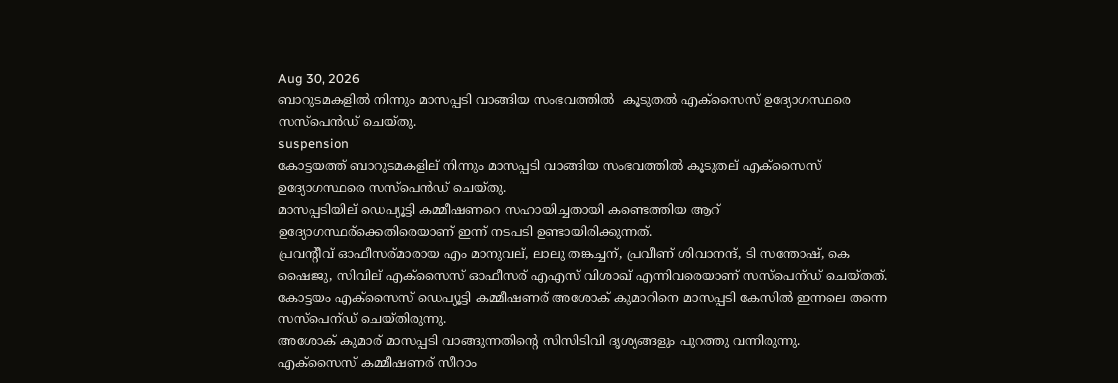Aug 30, 2026
ബാറുടമകളില്‍ നിന്നും മാസപ്പടി വാങ്ങിയ സംഭവത്തിൽ  കൂടുതല്‍ എക്‌സൈസ് ഉദ്യോഗസ്ഥരെ സസ്പെൻഡ് ചെയ്തു.
suspension
കോട്ടയത്ത് ബാറുടമകളില് നിന്നും മാസപ്പടി വാങ്ങിയ സംഭവത്തിൽ കൂടുതല് എക്‌സൈസ് ഉദ്യോഗസ്ഥരെ സസ്പെൻഡ് ചെയ്തു.
മാസപ്പടിയില് ഡെപ്യൂട്ടി കമ്മീഷണറെ സഹായിച്ചതായി കണ്ടെത്തിയ ആറ് ഉദ്യോഗസ്ഥര്ക്കെതിരെയാണ് ഇന്ന് നടപടി ഉണ്ടായിരിക്കുന്നത്.
പ്രവന്റീവ് ഓഫീസര്മാരായ എം മാനുവല്, ലാലു തങ്കച്ചന്, പ്രവീണ് ശിവാനന്ദ്, ടി സന്തോഷ്, കെ ഷൈജു, സിവില് എക്‌സൈസ് ഓഫീസര് എഎസ് വിശാഖ് എന്നിവരെയാണ് സസ്‌പെന്ഡ് ചെയ്തത്.
കോട്ടയം എക്‌സൈസ് ഡെപ്യൂട്ടി കമ്മീഷണര് അശോക് കുമാറിനെ മാസപ്പടി കേസിൽ ഇന്നലെ തന്നെ സസ്‌പെന്ഡ് ചെയ്തിരുന്നു.
അശോക് കുമാര് മാസപ്പടി വാങ്ങുന്നതിന്റെ സിസിടിവി ദൃശ്യങ്ങളും പുറത്തു വന്നിരുന്നു.
എക്‌സൈസ് കമ്മീഷണര് സീറാം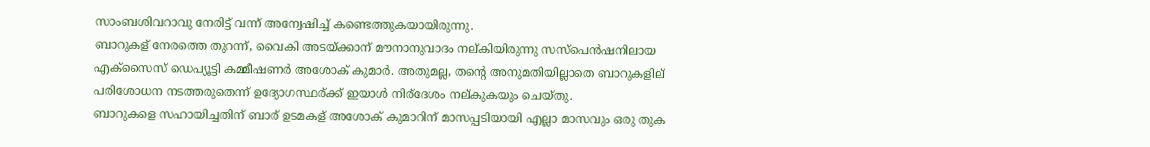സാംബശിവറാവു നേരിട്ട് വന്ന് അന്വേഷിച്ച് കണ്ടെത്തുകയായിരുന്നു.
ബാറുകള് നേരത്തെ തുറന്ന്, വൈകി അടയ്ക്കാന് മൗനാനുവാദം നല്കിയിരുന്നു സസ്പെൻഷനിലായ എക്സൈസ് ഡെപ്യൂട്ടി കമ്മീഷണർ അശോക് കുമാർ. അതുമല്ല, തന്റെ അനുമതിയില്ലാതെ ബാറുകളില് പരിശോധന നടത്തരുതെന്ന് ഉദ്യോഗസ്ഥര്ക്ക് ഇയാൾ നിര്ദേശം നല്കുകയും ചെയ്തു.
ബാറുകളെ സഹായിച്ചതിന് ബാര് ഉടമകള് അശോക് കുമാറിന് മാസപ്പടിയായി എല്ലാ മാസവും ഒരു തുക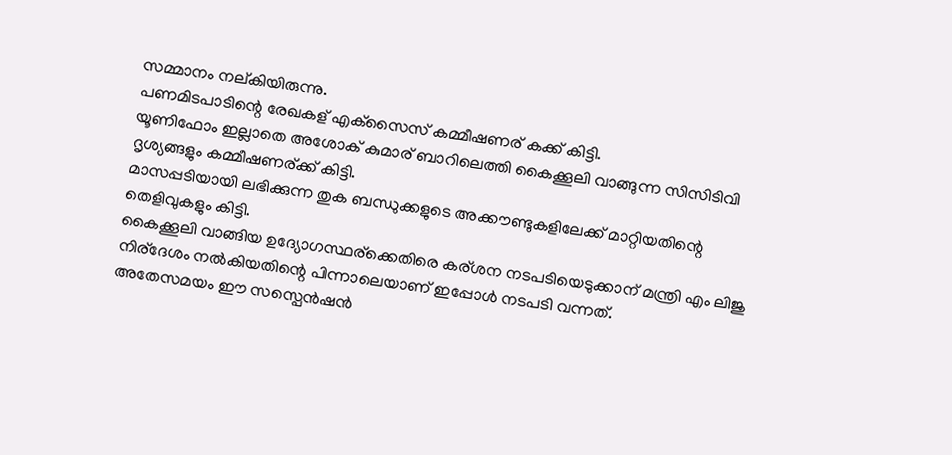സമ്മാനം നല്കിയിരുന്നു.
പണമിടപാടിന്റെ രേഖകള് എക്‌സൈസ് കമ്മീഷണര് കക്ക് കിട്ടി.
യൂണിഫോം ഇല്ലാതെ അശോക് കുമാര് ബാറിലെത്തി കൈക്കൂലി വാങ്ങുന്ന സിസിടിവി ദൃശ്യങ്ങളും കമ്മീഷണര്ക്ക് കിട്ടി.
മാസപ്പടിയായി ലഭിക്കുന്ന തുക ബന്ധുക്കളുടെ അക്കൗണ്ടുകളിലേക്ക് മാറ്റിയതിന്റെ തെളിവുകളും കിട്ടി.
കൈക്കൂലി വാങ്ങിയ ഉദ്യോഗസ്ഥര്ക്കെതിരെ കര്ശന നടപടിയെടുക്കാന് മന്ത്രി എം ലിജു നിര്ദേശം നൽകിയതിന്റെ പിന്നാലെയാണ് ഇപ്പോൾ നടപടി വന്നത്.
അതേസമയം ഈ സസ്പെൻഷൻ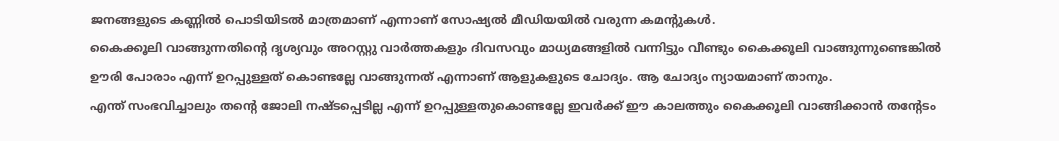ജനങ്ങളുടെ കണ്ണിൽ പൊടിയിടൽ മാത്രമാണ് എന്നാണ് സോഷ്യൽ മീഡിയയിൽ വരുന്ന കമന്റുകൾ.
കൈക്കൂലി വാങ്ങുന്നതിന്റെ ദൃശ്യവും അറസ്റ്റു വാർത്തകളും ദിവസവും മാധ്യമങ്ങളിൽ വന്നിട്ടും വീണ്ടും കൈക്കൂലി വാങ്ങുന്നുണ്ടെങ്കിൽ ഊരി പോരാം എന്ന് ഉറപ്പുള്ളത് കൊണ്ടല്ലേ വാങ്ങുന്നത് എന്നാണ് ആളുകളുടെ ചോദ്യം. ആ ചോദ്യം ന്യായമാണ് താനും.
എന്ത് സംഭവിച്ചാലും തന്റെ ജോലി നഷ്ടപ്പെടില്ല എന്ന് ഉറപ്പുള്ളതുകൊണ്ടല്ലേ ഇവർക്ക് ഈ കാലത്തും കൈക്കൂലി വാങ്ങിക്കാൻ തന്റേടം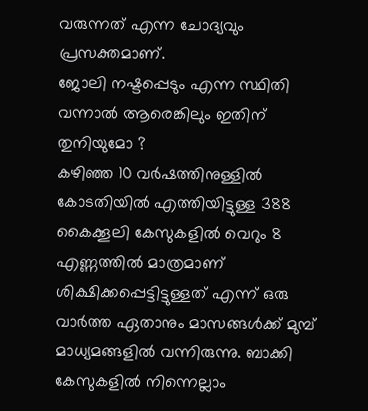വരുന്നത് എന്ന ചോദ്യവും പ്രസക്തമാണ്.
ജോലി നഷ്ടപ്പെടും എന്ന സ്ഥിതി വന്നാൽ ആരെങ്കിലും ഇതിന് തുനിയുമോ ?
കഴിഞ്ഞ 10 വർഷത്തിനുള്ളിൽ കോടതിയിൽ എത്തിയിട്ടുള്ള 388 കൈക്കൂലി കേസുകളിൽ വെറും 8 എണ്ണത്തിൽ മാത്രമാണ് ശിക്ഷിക്കപ്പെട്ടിട്ടുള്ളത് എന്ന് ഒരു വാർത്ത ഏതാനും മാസങ്ങൾക്ക് മുമ്പ് മാധ്യമങ്ങളിൽ വന്നിരുന്നു. ബാക്കി കേസുകളിൽ നിന്നെല്ലാം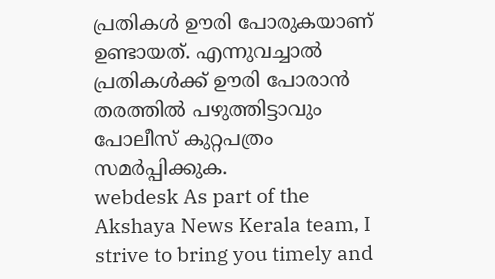പ്രതികൾ ഊരി പോരുകയാണ് ഉണ്ടായത്. എന്നുവച്ചാൽ പ്രതികൾക്ക് ഊരി പോരാൻ തരത്തിൽ പഴുത്തിട്ടാവും പോലീസ് കുറ്റപത്രം സമർപ്പിക്കുക.
webdesk As part of the Akshaya News Kerala team, I strive to bring you timely and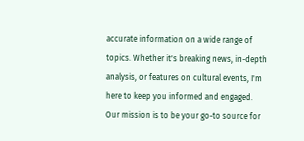accurate information on a wide range of topics. Whether it's breaking news, in-depth analysis, or features on cultural events, I'm here to keep you informed and engaged. Our mission is to be your go-to source for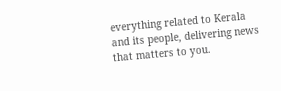everything related to Kerala and its people, delivering news that matters to you.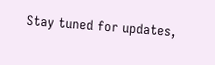Stay tuned for updates,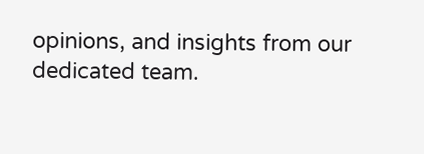opinions, and insights from our dedicated team.